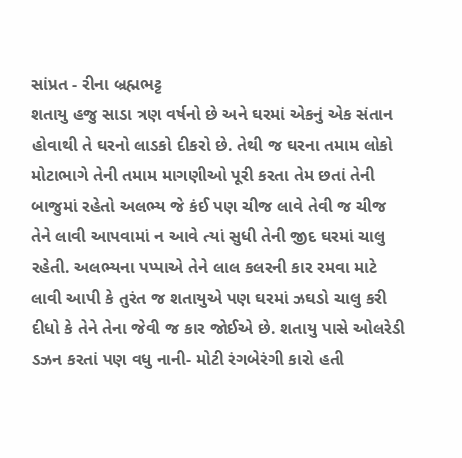સાંપ્રત - રીના બ્રહ્મભટ્ટ
શતાયુ હજુ સાડા ત્રણ વર્ષનો છે અને ઘરમાં એકનું એક સંતાન હોવાથી તે ઘરનો લાડકો દીકરો છે. તેથી જ ઘરના તમામ લોકો મોટાભાગે તેની તમામ માગણીઓ પૂરી કરતા તેમ છતાં તેની બાજુમાં રહેતો અલભ્ય જે કંઈ પણ ચીજ લાવે તેવી જ ચીજ તેને લાવી આપવામાં ન આવે ત્યાં સુધી તેની જીદ ઘરમાં ચાલુ રહેતી. અલભ્યના પપ્પાએ તેને લાલ કલરની કાર રમવા માટે લાવી આપી કે તુરંત જ શતાયુએ પણ ઘરમાં ઝઘડો ચાલુ કરી દીધો કે તેને તેના જેવી જ કાર જોઈએ છે. શતાયુ પાસે ઓલરેડી ડઝન કરતાં પણ વધુ નાની- મોટી રંગબેરંગી કારો હતી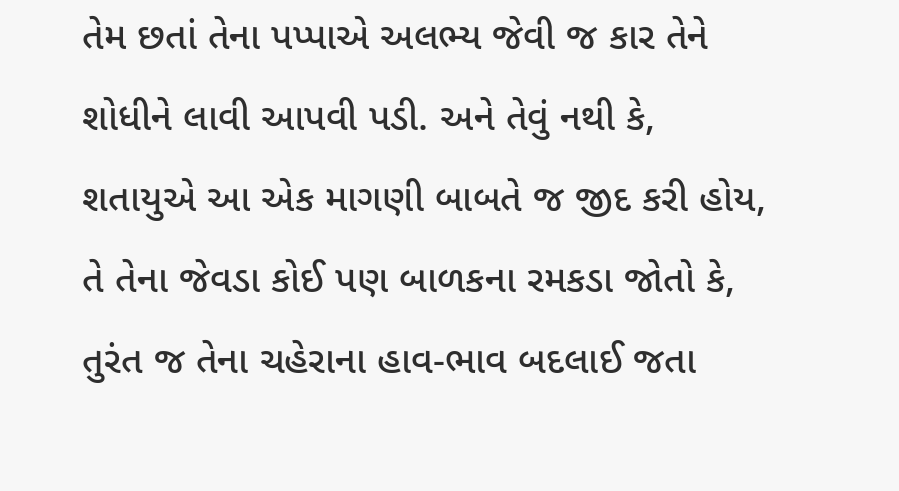તેમ છતાં તેના પપ્પાએ અલભ્ય જેવી જ કાર તેને શોધીને લાવી આપવી પડી. અને તેવું નથી કે, શતાયુએ આ એક માગણી બાબતે જ જીદ કરી હોય, તે તેના જેવડા કોઈ પણ બાળકના રમકડા જોતો કે, તુરંત જ તેના ચહેરાના હાવ-ભાવ બદલાઈ જતા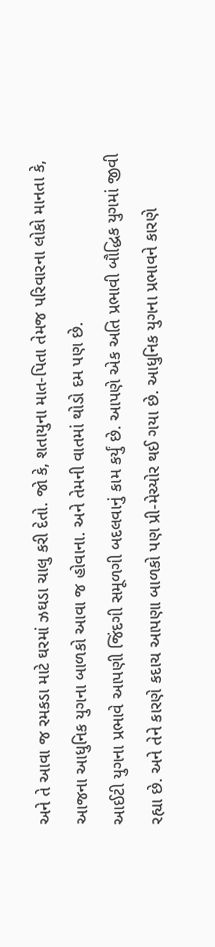અને તે આવા જ રમકડા માટે ઘરમાં ઝઘડા ચાલુ કરી દેતો. જો કે, શતાયુના માત-પિતા તેમજ પરિવારના લોકો માનતા કે, આજના આધુનિક યુગના બાળકો આવા જ હોવાના. અને તેમની વાતમાં થોડો દમ પણ છે.
આઈટી યુગના પ્રભાવે આપણી જિંદગી સમૂળગી બદલવાનું કામ કર્યું છે. આપણે એક અતિ પ્રભાવી બૌદ્ધિક યુગમાં જીવી રહ્યા છે. અને તેને કારણે કદાચ આપણા બાળકો પણ પ્રી-મેચ્યોર થઈ ગયા છે. આધુનિક યુગના પ્રભાવને કારણે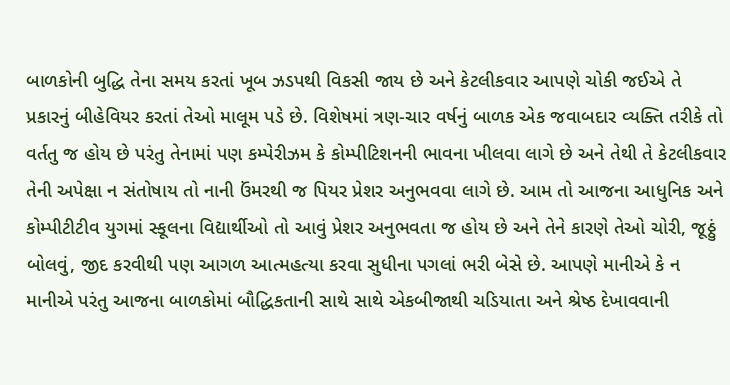બાળકોની બુદ્ધિ તેના સમય કરતાં ખૂબ ઝડપથી વિકસી જાય છે અને કેટલીકવાર આપણે ચોકી જઈએ તે પ્રકારનું બીહેવિયર કરતાં તેઓ માલૂમ પડે છે. વિશેષમાં ત્રણ-ચાર વર્ષનું બાળક એક જવાબદાર વ્યક્તિ તરીકે તો વર્તતુ જ હોય છે પરંતુ તેનામાં પણ કમ્પેરીઝમ કે કોમ્પીટિશનની ભાવના ખીલવા લાગે છે અને તેથી તે કેટલીકવાર તેની અપેક્ષા ન સંતોષાય તો નાની ઉંમરથી જ પિયર પ્રેશર અનુભવવા લાગે છે. આમ તો આજના આધુનિક અને કોમ્પીટીટીવ યુગમાં સ્કૂલના વિદ્યાર્થીઓ તો આવું પ્રેશર અનુભવતા જ હોય છે અને તેને કારણે તેઓ ચોરી, જૂઠ્ઠું બોલવું, જીદ કરવીથી પણ આગળ આત્મહત્યા કરવા સુધીના પગલાં ભરી બેસે છે. આપણે માનીએ કે ન માનીએ પરંતુ આજના બાળકોમાં બૌદ્ધિકતાની સાથે સાથે એકબીજાથી ચડિયાતા અને શ્રેષ્ઠ દેખાવવાની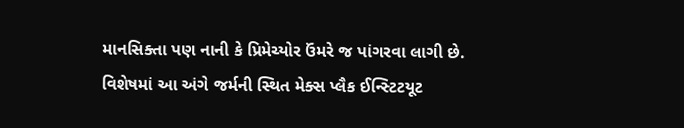માનસિક્તા પણ નાની કે પ્રિમેચ્યોર ઉંમરે જ પાંગરવા લાગી છે.
વિશેષમાં આ અંગે જર્મની સ્થિત મેક્સ પ્લૈક ઈન્સ્ટિટયૂટ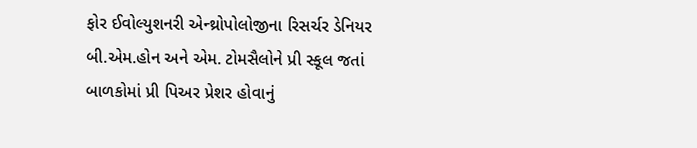ફોર ઈવોલ્યુશનરી એન્થ્રોપોલોજીના રિસર્ચર ડેનિયર બી.એમ.હોન અને એમ. ટોમસૈલોને પ્રી સ્કૂલ જતાં બાળકોમાં પ્રી પિઅર પ્રેશર હોવાનું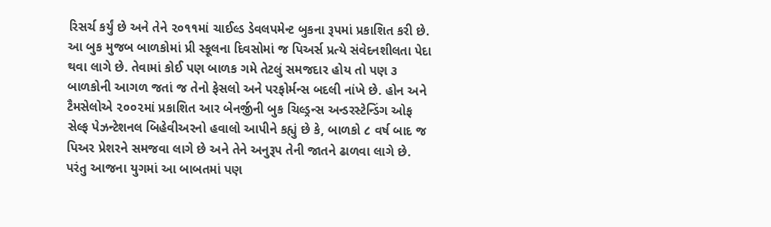રિસર્ચ કર્યું છે અને તેને ૨૦૧૧માં ચાઈલ્ડ ડેવલપમેન્ટ બુકના રૂપમાં પ્રકાશિત કરી છે. આ બુક મુજબ બાળકોમાં પ્રી સ્કૂલના દિવસોમાં જ પિઅર્સ પ્રત્યે સંવેદનશીલતા પેદા થવા લાગે છે. તેવામાં કોઈ પણ બાળક ગમે તેટલું સમજદાર હોય તો પણ ૩ બાળકોની આગળ જતાં જ તેનો ફેસલો અને પરફોર્મન્સ બદલી નાંખે છે. હોન અને ટૈમસેલોએ ૨૦૦૨માં પ્રકાશિત આર બેનર્જીની બુક ચિલ્ડ્રન્સ અન્ડરસ્ટેન્ડિંગ ઓફ સેલ્ફ પેઝન્ટેશનલ બિહેવીઅરનો હવાલો આપીને કહ્યું છે કે, બાળકો ૮ વર્ષ બાદ જ પિઅર પ્રેશરને સમજવા લાગે છે અને તેને અનુરૂપ તેની જાતને ઢાળવા લાગે છે. પરંતુ આજના યુગમાં આ બાબતમાં પણ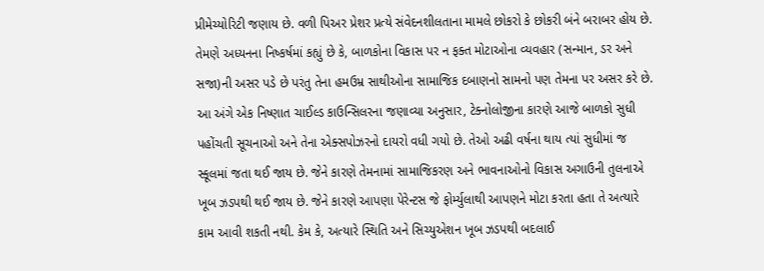પ્રીમેચ્યોરિટી જણાય છે. વળી પિઅર પ્રેશર પ્રત્યે સંવેદનશીલતાના મામલે છોકરો કે છોકરી બંને બરાબર હોય છે. તેમણે અધ્યનના નિષ્કર્ષમાં કહ્યું છે કે, બાળકોના વિકાસ પર ન ફક્ત મોટાઓના વ્યવહાર (સન્માન, ડર અને સજા)ની અસર પડે છે પરંતુ તેના હમઉમ્ર સાથીઓના સામાજિક દબાણનો સામનો પણ તેમના પર અસર કરે છે.
આ અંગે એક નિષ્ણાત ચાઈલ્ડ કાઉન્સિલરના જણાવ્યા અનુસાર, ટેક્નોલોજીના કારણે આજે બાળકો સુધી પહોંચતી સૂચનાઓ અને તેના એક્સપોઝરનો દાયરો વધી ગયો છે. તેઓ અઢી વર્ષના થાય ત્યાં સુધીમાં જ સ્કૂલમાં જતા થઈ જાય છે. જેને કારણે તેમનામાં સામાજિકરણ અને ભાવનાઓનો વિકાસ અગાઉની તુલનાએ ખૂબ ઝડપથી થઈ જાય છે. જેને કારણે આપણા પેરેન્ટસ જે ફોર્મ્યુલાથી આપણને મોટા કરતા હતા તે અત્યારે કામ આવી શકતી નથી. કેમ કે, અત્યારે સ્થિતિ અને સિચ્યુએશન ખૂબ ઝડપથી બદલાઈ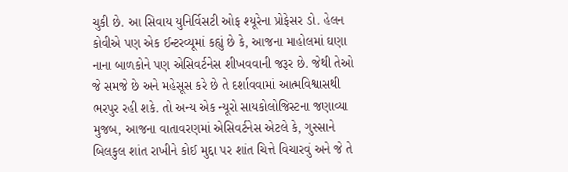ચુકી છે. આ સિવાય યુનિર્વિસટી ઓફ શ્યૂરેના પ્રોફેસર ડો. હેલન કોવીએ પણ એક ઈન્ટરવ્યૂમાં કહ્યું છે કે, આજના માહોલમાં ઘણા નાના બાળકોને પણ એસિવર્ટનેસ શીખવવાની જરૂર છે. જેથી તેઓ જે સમજે છે અને મહેસૂસ કરે છે તે દર્શાવવામાં આત્મવિશ્વાસથી ભરપુર રહી શકે. તો અન્ય એક ન્યૂરો સાયકોલોજિસ્ટના જણાવ્યા મુજબ, આજના વાતાવરણમાં એસિવર્ટનેસ એટલે કે, ગુસ્સાને બિલકુલ શાંત રાખીને કોઈ મુદ્દા પર શાંત ચિત્તે વિચારવું અને જે તે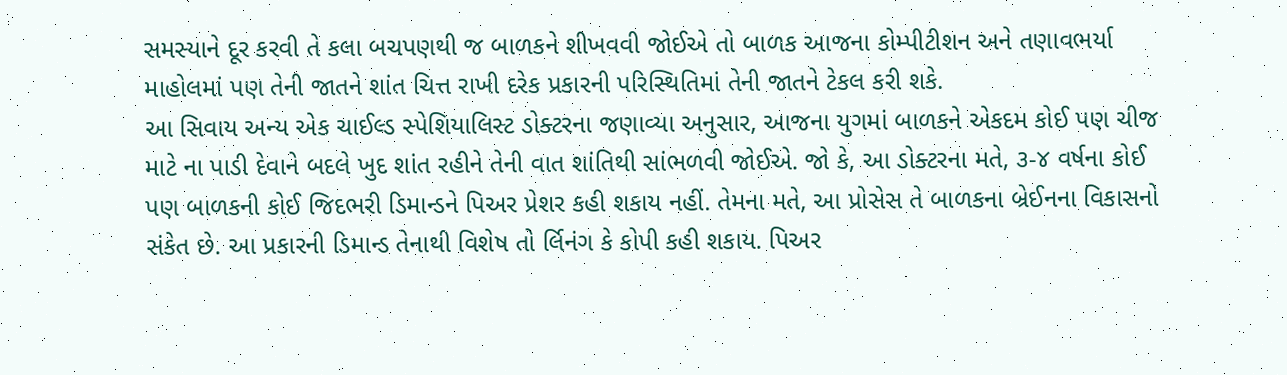સમસ્યાને દૂર કરવી તે કલા બચપણથી જ બાળકને શીખવવી જોઈએ તો બાળક આજના કોમ્પીટીશન અને તણાવભર્યા માહોલમાં પણ તેની જાતને શાંત ચિત્ત રાખી દરેક પ્રકારની પરિસ્થિતિમાં તેની જાતને ટેકલ કરી શકે.
આ સિવાય અન્ય એક ચાઈલ્ડ સ્પેશિયાલિસ્ટ ડોક્ટરના જણાવ્યા અનુસાર, આજના યુગમાં બાળકને એકદમ કોઈ પણ ચીજ માટે ના પાડી દેવાને બદલે ખુદ શાંત રહીને તેની વાત શાંતિથી સાંભળવી જોઈએ. જો કે, આ ડોક્ટરના મતે, ૩-૪ વર્ષના કોઈ પણ બાળકની કોઈ જિદભરી ડિમાન્ડને પિઅર પ્રેશર કહી શકાય નહીં. તેમના મતે, આ પ્રોસેસ તે બાળકના બ્રેઈનના વિકાસનો સંકેત છે. આ પ્રકારની ડિમાન્ડ તેનાથી વિશેષ તો ર્લિનંગ કે કોપી કહી શકાય. પિઅર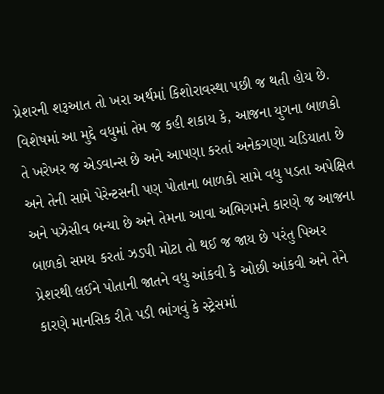પ્રેશરની શરૂઆત તો ખરા અર્થમાં કિશોરાવસ્થા પછી જ થતી હોય છે.
વિશેષમાં આ મુદ્દે વધુમાં તેમ જ કહી શકાય કે, આજના યુગના બાળકો તે ખરેખર જ એડવાન્સ છે અને આપણા કરતાં અનેકગણા ચડિયાતા છે અને તેની સામે પેરેન્ટસની પણ પોતાના બાળકો સામે વધુ પડતા અપેક્ષિત અને પઝેસીવ બન્યા છે અને તેમના આવા અભિગમને કારણે જ આજના બાળકો સમય કરતાં ઝડપી મોટા તો થઈ જ જાય છે પરંતુ પિઅર પ્રેશરથી લઈને પોતાની જાતને વધુ આંકવી કે ઓછી આંકવી અને તેને કારણે માનસિક રીતે પડી ભાંગવું કે સ્ટ્રેસમાં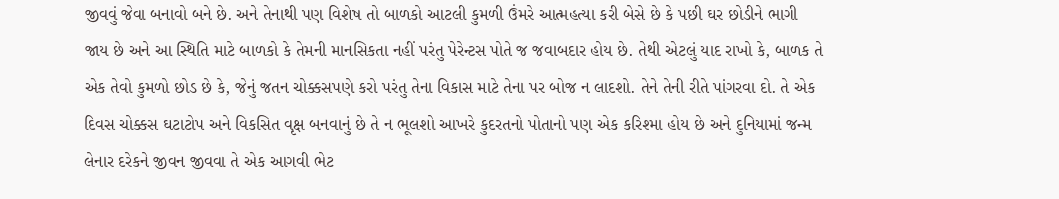જીવવું જેવા બનાવો બને છે. અને તેનાથી પણ વિશેષ તો બાળકો આટલી કુમળી ઉંમરે આત્મહત્યા કરી બેસે છે કે પછી ઘર છોડીને ભાગી જાય છે અને આ સ્થિતિ માટે બાળકો કે તેમની માનસિકતા નહીં પરંતુ પેરેન્ટસ પોતે જ જવાબદાર હોય છે. તેથી એટલું યાદ રાખો કે, બાળક તે એક તેવો કુમળો છોડ છે કે, જેનું જતન ચોક્કસપણે કરો પરંતુ તેના વિકાસ માટે તેના પર બોજ ન લાદશો. તેને તેની રીતે પાંગરવા દો. તે એક દિવસ ચોક્કસ ઘટાટોપ અને વિકસિત વૃક્ષ બનવાનું છે તે ન ભૂલશો આખરે કુદરતનો પોતાનો પણ એક કરિશ્મા હોય છે અને દુનિયામાં જન્મ લેનાર દરેકને જીવન જીવવા તે એક આગવી ભેટ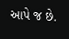આપે જ છે.